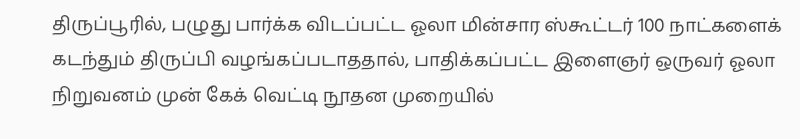திருப்பூரில், பழுது பார்க்க விடப்பட்ட ஓலா மின்சார ஸ்கூட்டர் 100 நாட்களைக் கடந்தும் திருப்பி வழங்கப்படாததால், பாதிக்கப்பட்ட இளைஞர் ஒருவர் ஓலா நிறுவனம் முன் கேக் வெட்டி நூதன முறையில்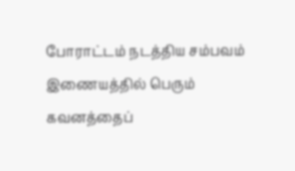போராட்டம் நடத்திய சம்பவம் இணையத்தில் பெரும் கவனத்தைப்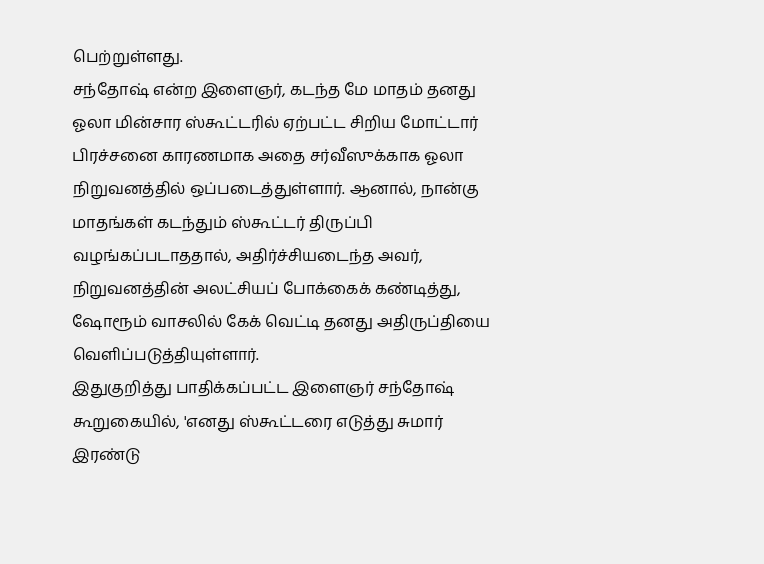பெற்றுள்ளது.
சந்தோஷ் என்ற இளைஞர், கடந்த மே மாதம் தனது ஓலா மின்சார ஸ்கூட்டரில் ஏற்பட்ட சிறிய மோட்டார் பிரச்சனை காரணமாக அதை சர்வீஸுக்காக ஓலா நிறுவனத்தில் ஒப்படைத்துள்ளார். ஆனால், நான்கு மாதங்கள் கடந்தும் ஸ்கூட்டர் திருப்பி வழங்கப்படாததால், அதிர்ச்சியடைந்த அவர், நிறுவனத்தின் அலட்சியப் போக்கைக் கண்டித்து, ஷோரூம் வாசலில் கேக் வெட்டி தனது அதிருப்தியை வெளிப்படுத்தியுள்ளார்.
இதுகுறித்து பாதிக்கப்பட்ட இளைஞர் சந்தோஷ் கூறுகையில், 'எனது ஸ்கூட்டரை எடுத்து சுமார் இரண்டு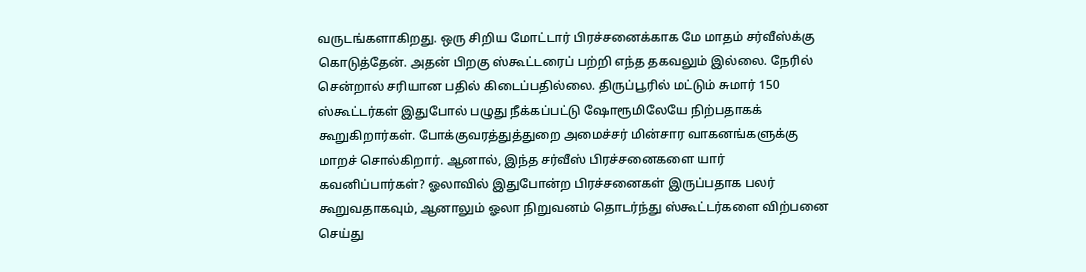வருடங்களாகிறது. ஒரு சிறிய மோட்டார் பிரச்சனைக்காக மே மாதம் சர்வீஸ்க்கு கொடுத்தேன். அதன் பிறகு ஸ்கூட்டரைப் பற்றி எந்த தகவலும் இல்லை. நேரில் சென்றால் சரியான பதில் கிடைப்பதில்லை. திருப்பூரில் மட்டும் சுமார் 150 ஸ்கூட்டர்கள் இதுபோல் பழுது நீக்கப்பட்டு ஷோரூமிலேயே நிற்பதாகக் கூறுகிறார்கள். போக்குவரத்துத்துறை அமைச்சர் மின்சார வாகனங்களுக்கு மாறச் சொல்கிறார். ஆனால், இந்த சர்வீஸ் பிரச்சனைகளை யார் கவனிப்பார்கள்? ஓலாவில் இதுபோன்ற பிரச்சனைகள் இருப்பதாக பலர் கூறுவதாகவும், ஆனாலும் ஓலா நிறுவனம் தொடர்ந்து ஸ்கூட்டர்களை விற்பனை செய்து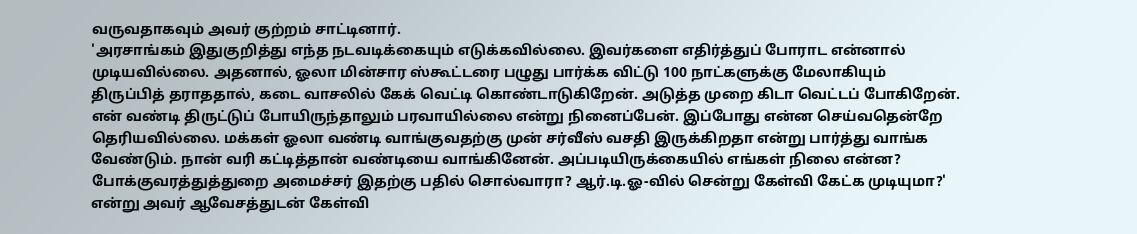வருவதாகவும் அவர் குற்றம் சாட்டினார்.
'அரசாங்கம் இதுகுறித்து எந்த நடவடிக்கையும் எடுக்கவில்லை. இவர்களை எதிர்த்துப் போராட என்னால் முடியவில்லை. அதனால், ஓலா மின்சார ஸ்கூட்டரை பழுது பார்க்க விட்டு 100 நாட்களுக்கு மேலாகியும் திருப்பித் தராததால், கடை வாசலில் கேக் வெட்டி கொண்டாடுகிறேன். அடுத்த முறை கிடா வெட்டப் போகிறேன். என் வண்டி திருட்டுப் போயிருந்தாலும் பரவாயில்லை என்று நினைப்பேன். இப்போது என்ன செய்வதென்றே தெரியவில்லை. மக்கள் ஓலா வண்டி வாங்குவதற்கு முன் சர்வீஸ் வசதி இருக்கிறதா என்று பார்த்து வாங்க வேண்டும். நான் வரி கட்டித்தான் வண்டியை வாங்கினேன். அப்படியிருக்கையில் எங்கள் நிலை என்ன? போக்குவரத்துத்துறை அமைச்சர் இதற்கு பதில் சொல்வாரா? ஆர்.டி.ஓ-வில் சென்று கேள்வி கேட்க முடியுமா?' என்று அவர் ஆவேசத்துடன் கேள்வி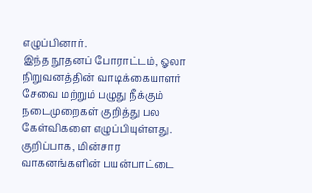எழுப்பினார்.
இந்த நூதனப் போராட்டம், ஓலா நிறுவனத்தின் வாடிக்கையாளர் சேவை மற்றும் பழுது நீக்கும் நடைமுறைகள் குறித்து பல கேள்விகளை எழுப்பியுள்ளது. குறிப்பாக, மின்சார வாகனங்களின் பயன்பாட்டை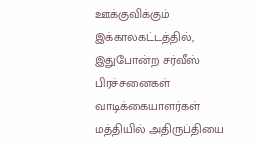ஊக்குவிக்கும் இக்காலகட்டத்தில், இதுபோன்ற சர்வீஸ் பிரச்சனைகள் வாடிக்கையாளர்கள் மத்தியில் அதிருப்தியை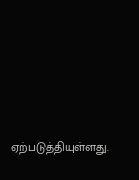ஏற்படுத்தியுள்ளது.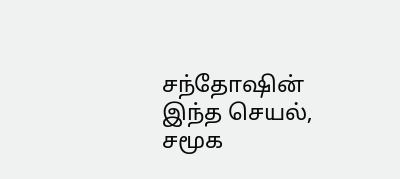சந்தோஷின் இந்த செயல், சமூக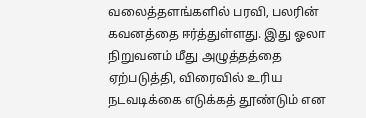வலைத்தளங்களில் பரவி, பலரின் கவனத்தை ஈர்த்துள்ளது. இது ஓலா நிறுவனம் மீது அழுத்தத்தை ஏற்படுத்தி, விரைவில் உரிய நடவடிக்கை எடுக்கத் தூண்டும் என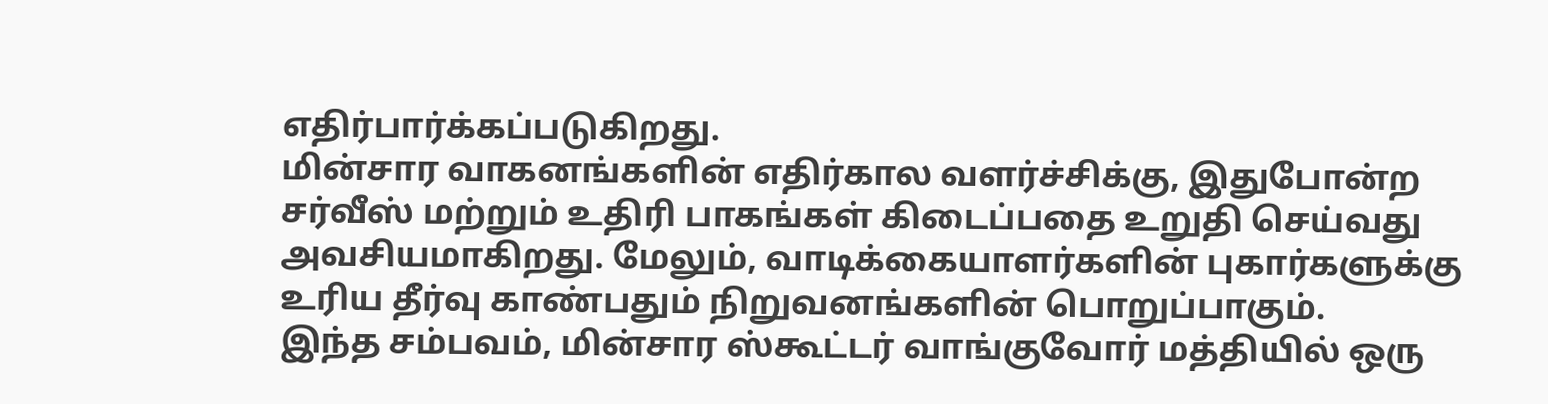எதிர்பார்க்கப்படுகிறது.
மின்சார வாகனங்களின் எதிர்கால வளர்ச்சிக்கு, இதுபோன்ற சர்வீஸ் மற்றும் உதிரி பாகங்கள் கிடைப்பதை உறுதி செய்வது அவசியமாகிறது. மேலும், வாடிக்கையாளர்களின் புகார்களுக்கு உரிய தீர்வு காண்பதும் நிறுவனங்களின் பொறுப்பாகும்.
இந்த சம்பவம், மின்சார ஸ்கூட்டர் வாங்குவோர் மத்தியில் ஒரு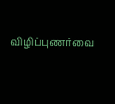விழிப்புணர்வை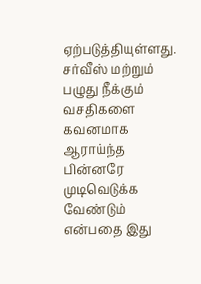ஏற்படுத்தியுள்ளது. சர்வீஸ் மற்றும் பழுது நீக்கும் வசதிகளை கவனமாக ஆராய்ந்த பின்னரே முடிவெடுக்க வேண்டும் என்பதை இது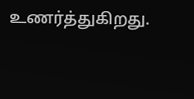உணர்த்துகிறது.